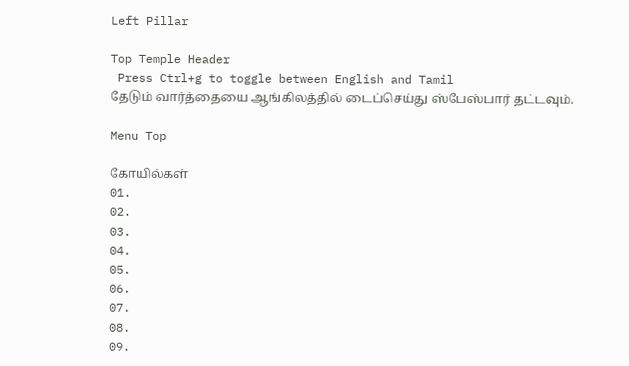Left Pillar

Top Temple Header
 Press Ctrl+g to toggle between English and Tamil
தேடும் வார்த்தையை ஆங்கிலத்தில் டைப்செய்து ஸ்பேஸ்பார் தட்டவும்.

Menu Top

கோயில்கள்
01.
02.
03.
04.
05.
06.
07.
08.
09.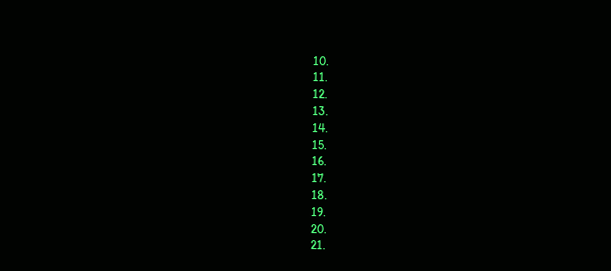10.
11.
12.
13.
14.
15.
16.
17.
18.
19.
20.
21.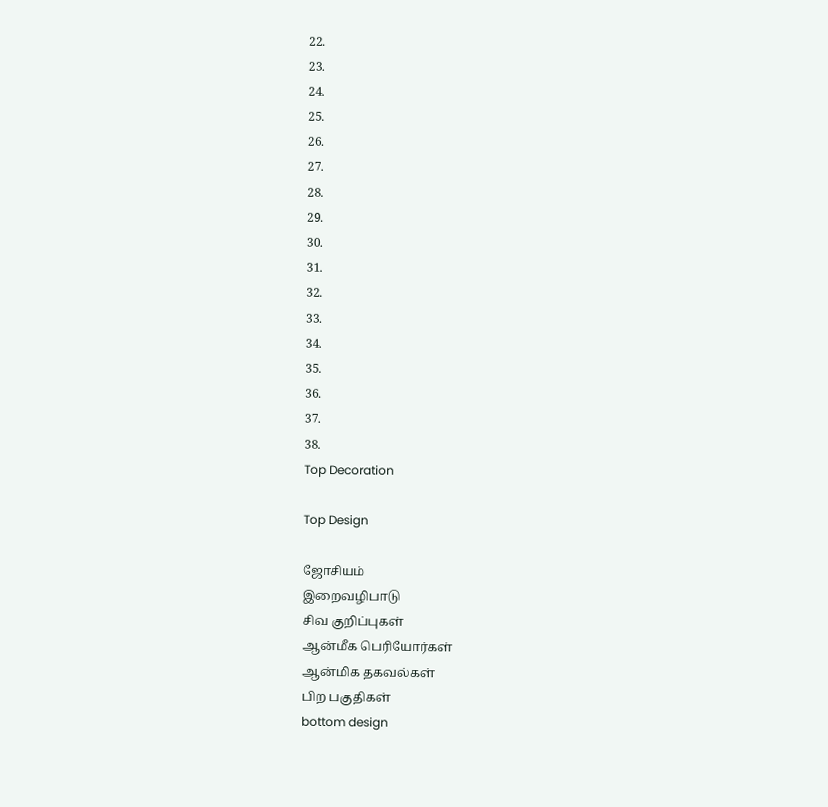22.
23.
24.
25.
26.
27.
28.
29.
30.
31.
32.
33.
34.
35.
36.
37.
38.
Top Decoration

Top Design

ஜோசியம்
இறைவழிபாடு
சிவ குறிப்புகள்
ஆன்மீக பெரியோர்கள்
ஆன்மிக தகவல்கள்
பிற பகுதிகள்
bottom design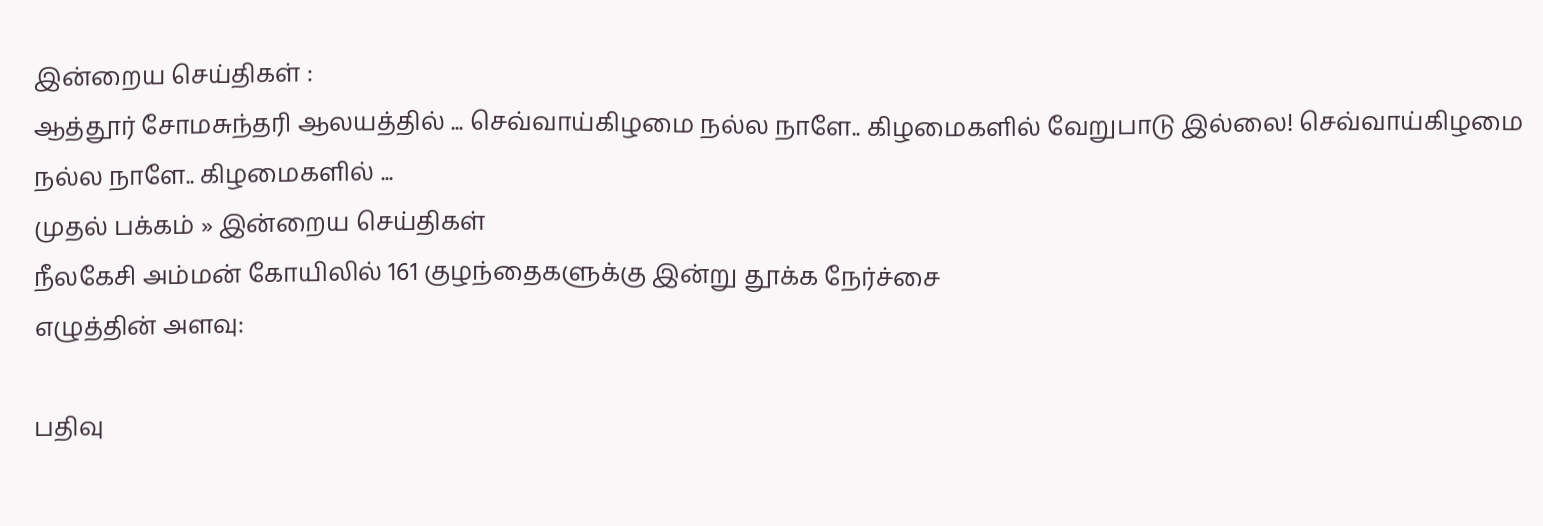இன்றைய செய்திகள் :
ஆத்தூர் சோமசுந்தரி ஆலயத்தில் ... செவ்வாய்கிழமை நல்ல நாளே.. கிழமைகளில் வேறுபாடு இல்லை! செவ்வாய்கிழமை நல்ல நாளே.. கிழமைகளில் ...
முதல் பக்கம் » இன்றைய செய்திகள்
நீலகேசி அம்மன் கோயிலில் 161 குழந்தைகளுக்கு இன்று தூக்க நேர்ச்சை
எழுத்தின் அளவு:

பதிவு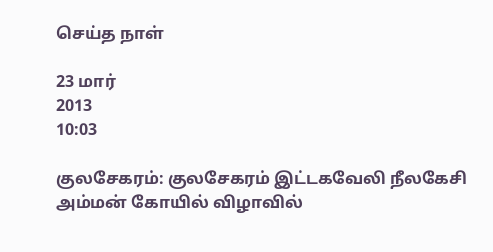செய்த நாள்

23 மார்
2013
10:03

குலசேகரம்: குலசேகரம் இட்டகவேலி நீலகேசி அம்மன் கோயில் விழாவில்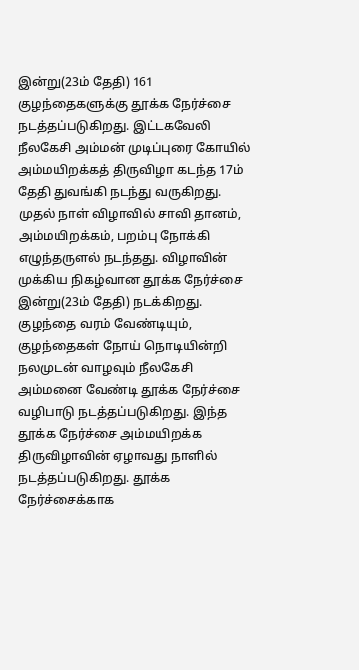இன்று(23ம் தேதி) 161 குழந்தைகளுக்கு தூக்க நேர்ச்சை நடத்தப்படுகிறது. இட்டகவேலி நீலகேசி அம்மன் முடிப்புரை கோயில் அம்மயிறக்கத் திருவிழா கடந்த 17ம் தேதி துவங்கி நடந்து வருகிறது. முதல் நாள் விழாவில் சாவி தானம், அம்மயிறக்கம், பறம்பு நோக்கி எழுந்தருளல் நடந்தது. விழாவின் முக்கிய நிகழ்வான தூக்க நேர்ச்சை இன்று(23ம் தேதி) நடக்கிறது. குழந்தை வரம் வேண்டியும், குழந்தைகள் நோய் நொடியின்றி நலமுடன் வாழவும் நீலகேசி அம்மனை வேண்டி தூக்க நேர்ச்சை வழிபாடு நடத்தப்படுகிறது. இந்த தூக்க நேர்ச்சை அம்மயிறக்க திருவிழாவின் ஏழாவது நாளில் நடத்தப்படுகிறது. தூக்க நேர்ச்சைக்காக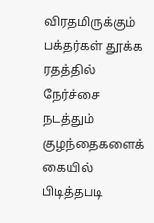விரதமிருக்கும் பக்தர்கள் தூக்க ரதத்தில் நேர்ச்சை நடத்தும் குழந்தைகளைக் கையில் பிடித்தபடி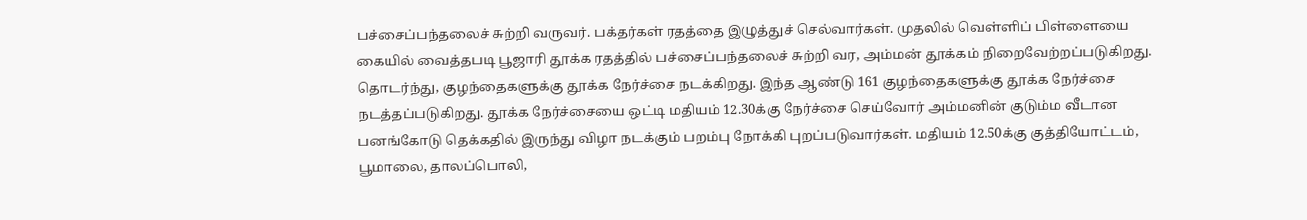பச்சைப்பந்தலைச் சுற்றி வருவர். பக்தர்கள் ரதத்தை இழுத்துச் செல்வார்கள். முதலில் வெள்ளிப் பிள்ளையை கையில் வைத்தபடி பூஜாரி தூக்க ரதத்தில் பச்சைப்பந்தலைச் சுற்றி வர, அம்மன் தூக்கம் நிறைவேற்றப்படுகிறது. தொடர்ந்து, குழந்தைகளுக்கு தூக்க நேர்ச்சை நடக்கிறது. இந்த ஆண்டு 161 குழந்தைகளுக்கு தூக்க நேர்ச்சை நடத்தப்படுகிறது. தூக்க நேர்ச்சையை ஒட்டி மதியம் 12.30க்கு நேர்ச்சை செய்வோர் அம்மனின் குடும்ம வீடான பனங்கோடு தெக்கதில் இருந்து விழா நடக்கும் பறம்பு நோக்கி புறப்படுவார்கள். மதியம் 12.50க்கு குத்தியோட்டம், பூமாலை, தாலப்பொலி,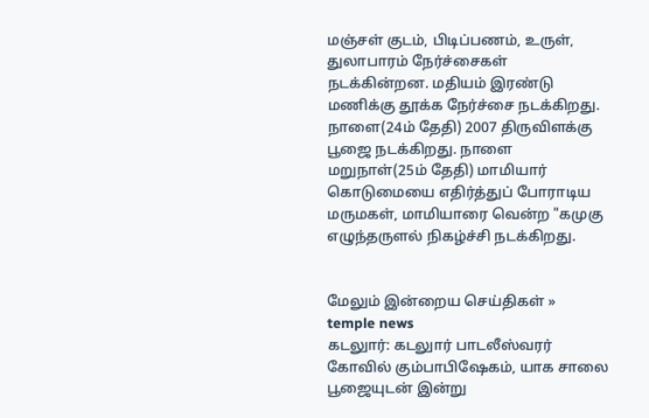மஞ்சள் குடம், பிடிப்பணம், உருள், துலாபாரம் நேர்ச்சைகள் நடக்கின்றன. மதியம் இரண்டு மணிக்கு தூக்க நேர்ச்சை நடக்கிறது. நாளை(24ம் தேதி) 2007 திருவிளக்கு பூஜை நடக்கிறது. நாளை மறுநாள்(25ம் தேதி) மாமியார் கொடுமையை எதிர்த்துப் போராடிய மருமகள், மாமியாரை வென்ற "கமுகு எழுந்தருளல் நிகழ்ச்சி நடக்கிறது.


மேலும் இன்றைய செய்திகள் »
temple news
கடலுார்: கடலுார் பாடலீஸ்வரர் கோவில் கும்பாபிஷேகம், யாக சாலை பூஜையுடன் இன்று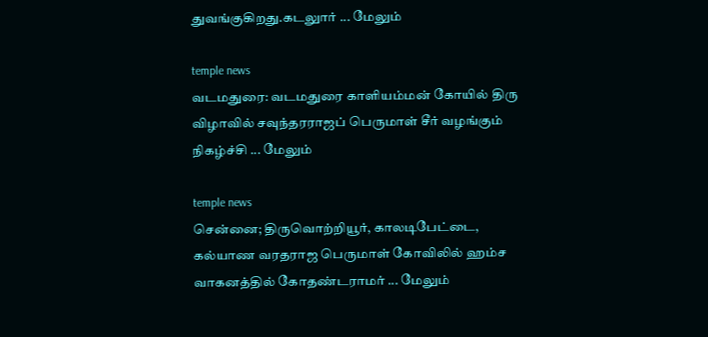துவங்குகிறது.கடலுார் ... மேலும்

temple news
வடமதுரை: வடமதுரை காளியம்மன் கோயில் திரு விழாவில் சவுந்தரராஜப் பெருமாள் சீர் வழங்கும் நிகழ்ச்சி ... மேலும்

temple news
சென்னை; திருவொற்றியூர், காலடிபேட்டை, கல்யாண வரதராஜ பெருமாள் கோவிலில் ஹம்ச வாகனத்தில் கோதண்டராமர் ... மேலும்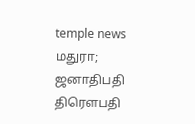temple news
மதுரா; ஜனாதிபதி திரௌபதி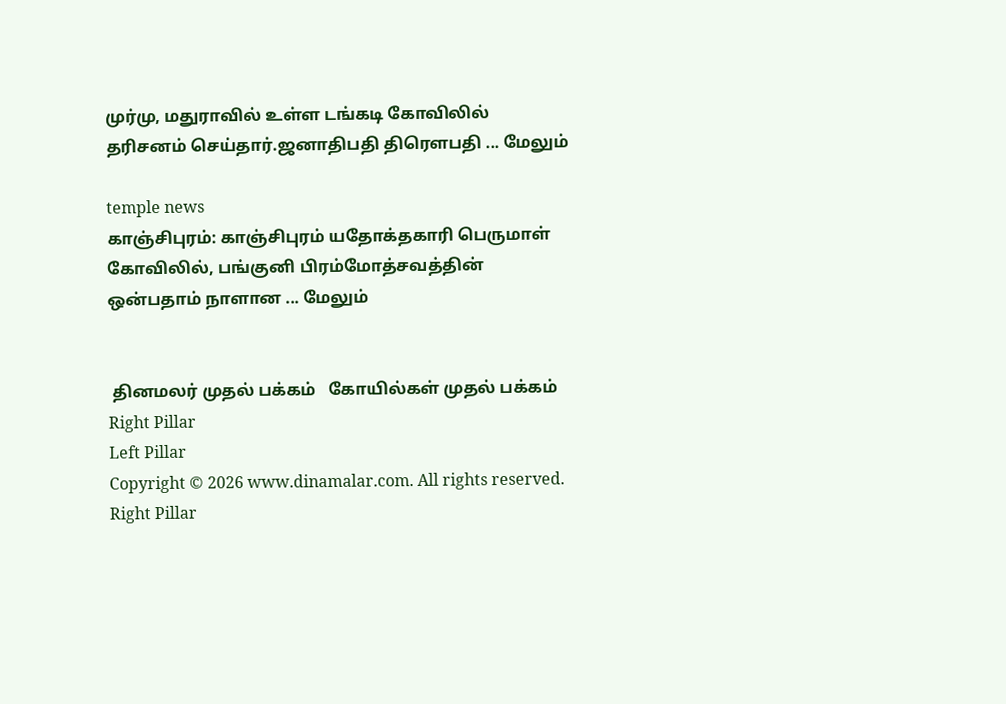முர்மு, மதுராவில் உள்ள டங்கடி கோவிலில் தரிசனம் செய்தார்.ஜனாதிபதி திரௌபதி ... மேலும்

temple news
காஞ்சிபுரம்: காஞ்சிபுரம் யதோக்தகாரி பெருமாள் கோவிலில், பங்குனி பிரம்மோத்சவத்தின் ஒன்பதாம் நாளான ... மேலும்


 தினமலர் முதல் பக்கம்   கோயில்கள் முதல் பக்கம்
Right Pillar
Left Pillar
Copyright © 2026 www.dinamalar.com. All rights reserved.
Right Pillar